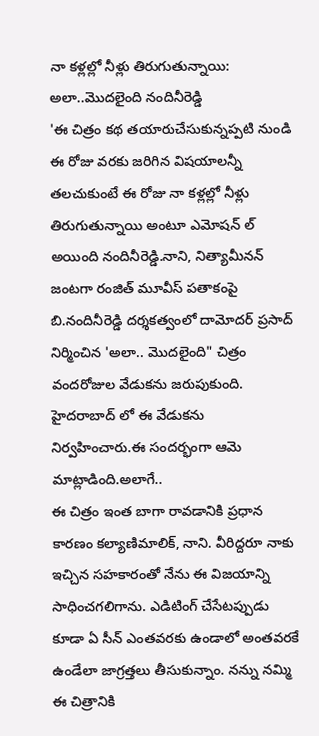నా కళ్లల్లో నీళ్లు తిరుగుతున్నాయి: అలా..మొదలైంది నందినీరెడ్డి
'ఈ చిత్రం కథ తయారుచేసుకున్నప్పటి నుండి ఈ రోజు వరకు జరిగిన విషయాలన్నీ తలచుకుంటే ఈ రోజు నా కళ్లల్లో నీళ్లు తిరుగుతున్నాయి అంటూ ఎమోషన్ ల్ అయింది నందినీరెడ్డి.నాని, నిత్యామీనన్ జంటగా రంజిత్ మూవీస్ పతాకంపై బి.నందినీరెడ్డి దర్శకత్వంలో దామోదర్ ప్రసాద్ నిర్మించిన 'అలా.. మొదలైంది" చిత్రం వందరోజుల వేడుకను జరుపుకుంది. హైదరాబాద్ లో ఈ వేడుకను నిర్వహించారు.ఈ సందర్భంగా ఆమె మాట్లాడింది.అలాగే..
ఈ చిత్రం ఇంత బాగా రావడానికి ప్రధాన కారణం కల్యాణిమాలిక్, నాని. వీరిద్దరూ నాకు ఇచ్చిన సహకారంతో నేను ఈ విజయాన్ని సాధించగలిగాను. ఎడిటింగ్ చేసేటప్పుడు కూడా ఏ సీన్ ఎంతవరకు ఉండాలో అంతవరకే ఉండేలా జాగ్రత్తలు తీసుకున్నాం. నన్ను నమ్మి ఈ చిత్రానికి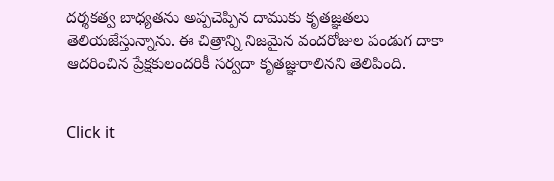దర్శకత్వ బాధ్యతను అప్పచెప్పిన దాముకు కృతజ్ఞతలు తెలియజేస్తున్నాను. ఈ చిత్రాన్ని నిజమైన వందరోజుల పండుగ దాకా ఆదరించిన ప్రేక్షకులందరికీ సర్వదా కృతజ్ఞురాలినని తెలిపింది.


Click it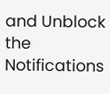and Unblock the Notifications